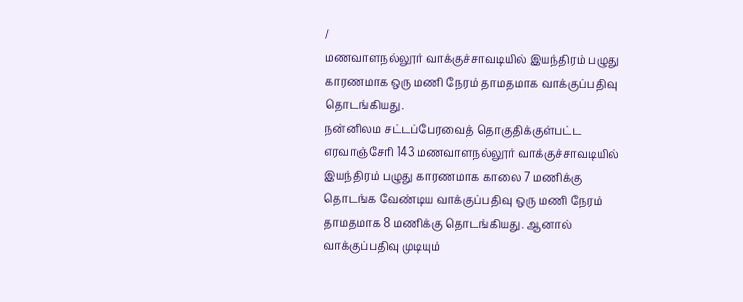/
மணவாளநல்லூர் வாக்குச்சாவடியில் இயந்திரம் பழுது காரணமாக ஒரு மணி நேரம் தாமதமாக வாக்குப்பதிவு தொடங்கியது.
நன்னிலம சட்டப்பேரவைத் தொகுதிக்குள்பட்ட எரவாஞ்சேரி 143 மணவாளநல்லூர் வாக்குச்சாவடியில் இயந்திரம் பழுது காரணமாக காலை 7 மணிக்கு தொடங்க வேண்டிய வாக்குப்பதிவு ஒரு மணி நேரம் தாமதமாக 8 மணிக்கு தொடங்கியது. ஆனால் வாக்குப்பதிவு முடியும்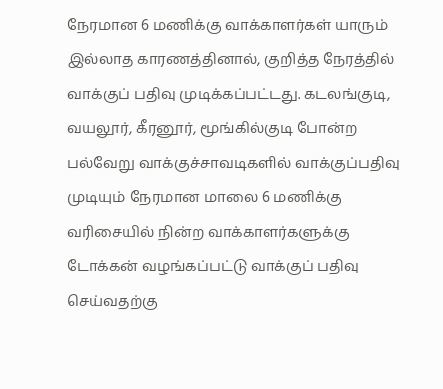நேரமான 6 மணிக்கு வாக்காளர்கள் யாரும் இல்லாத காரணத்தினால், குறித்த நேரத்தில் வாக்குப் பதிவு முடிக்கப்பட்டது. கடலங்குடி, வயலூர், கீரனூர், மூங்கில்குடி போன்ற பல்வேறு வாக்குச்சாவடிகளில் வாக்குப்பதிவு முடியும் நேரமான மாலை 6 மணிக்கு வரிசையில் நின்ற வாக்காளர்களுக்கு டோக்கன் வழங்கப்பட்டு வாக்குப் பதிவு செய்வதற்கு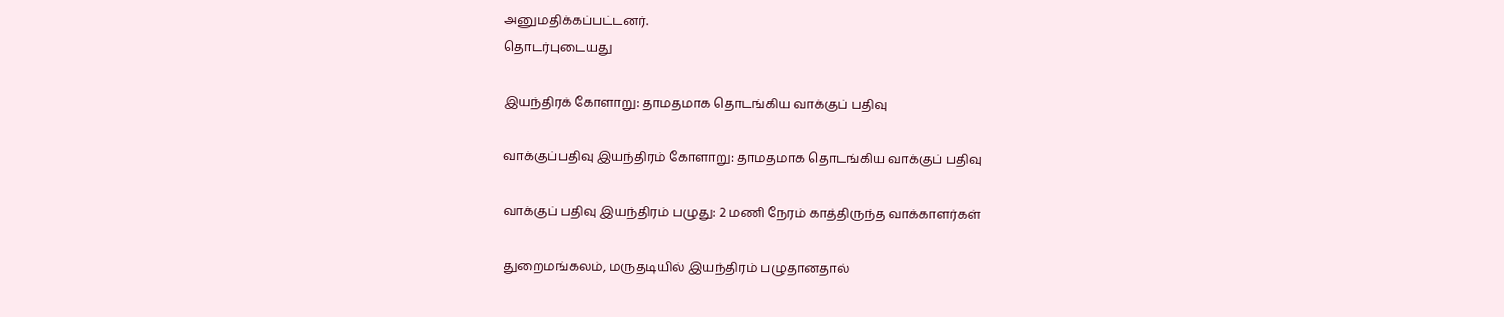அனுமதிக்கப்பட்டனர்.
தொடர்புடையது

இயந்திரக் கோளாறு: தாமதமாக தொடங்கிய வாக்குப் பதிவு

வாக்குப்பதிவு இயந்திரம் கோளாறு: தாமதமாக தொடங்கிய வாக்குப் பதிவு

வாக்குப் பதிவு இயந்திரம் பழுது: 2 மணி நேரம் காத்திருந்த வாக்காளர்கள்

துறைமங்கலம், மருதடியில் இயந்திரம் பழுதானதால்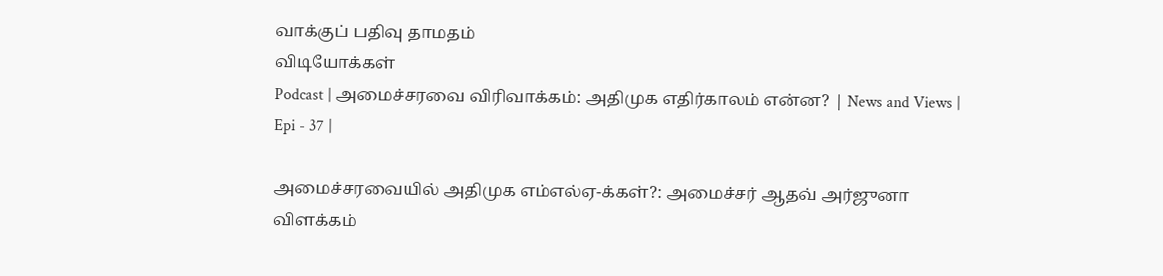வாக்குப் பதிவு தாமதம்
விடியோக்கள்
Podcast | அமைச்சரவை விரிவாக்கம்: அதிமுக எதிர்காலம் என்ன? | News and Views | Epi - 37 |

அமைச்சரவையில் அதிமுக எம்எல்ஏ-க்கள்?: அமைச்சர் ஆதவ் அர்ஜுனா விளக்கம்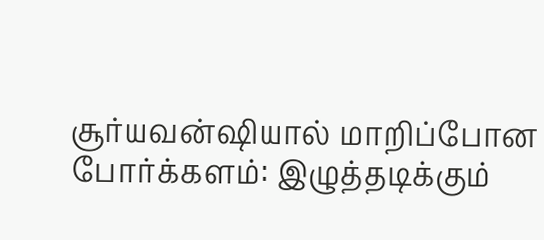சூர்யவன்ஷியால் மாறிப்போன போர்க்களம்: இழுத்தடிக்கும்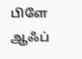பிளே ஆஃப்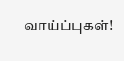வாய்ப்புகள்!